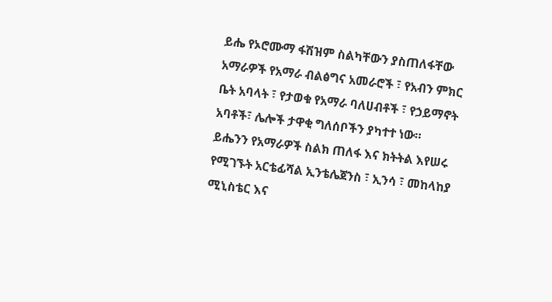ይሔ የኦሮሙማ ፋሽዝም ስልካቸውን ያስጠለፋቸው አማራዎች የአማራ ብልፅግና አመራሮች ፣ የአብን ምክር ቤት አባላት ፣ የታወቁ የአማራ ባለሀብቶች ፣ የኃይማኖት አባቶች፣ ሌሎች ታዋቂ ግለሰቦችን ያካተተ ነው።
ይሔንን የአማራዎች ስልክ ጠለፋ እና ክትትል እየሠሩ የሚገኙት አርቴፊሻል ኢንቴሌጀንስ ፣ ኢንሳ ፣ መከላከያ ሚኒስቴር እና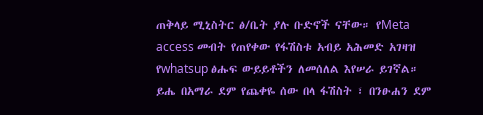ጠቅላይ ሚኒስትር ፅ/ቤት ያሉ ቡድኖች ናቸው። የMeta access መብት የጠየቀው የፋሽስቱ አብይ አሕመድ አገዛዝ የwhatsup ፅሑፍ ውይይቶችን ለመሰለል እየሠራ ይገኛል።
ይሔ በአማራ ደም የጨቀዬ ሰው በላ ፋሽስት ፣ በንፁሐን ደም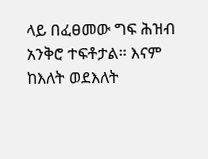ላይ በፈፀመው ግፍ ሕዝብ አንቅሮ ተፍቶታል። እናም ከእለት ወደእለት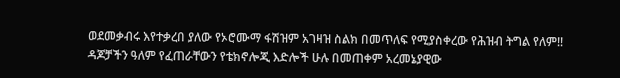ወደመቃብሩ እየተቃረበ ያለው የኦሮሙማ ፋሽዝም አገዛዝ ስልክ በመጥለፍ የሚያስቀረው የሕዝብ ትግል የለም!!
ዳጆቻችን ዓለም የፈጠራቸውን የቴክኖሎጂ እድሎች ሁሉ በመጠቀም አረመኔያዊው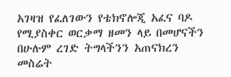አገዛዝ የፈለገውን የቴክኖሎጂ አፈና ባዶ የሚያስቀር ወርቃማ ዘመን ላይ በመሆናችን በሁሉም ረገድ ትግላችንን አጠናክረን መስሬት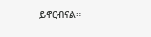ይኖርብናል።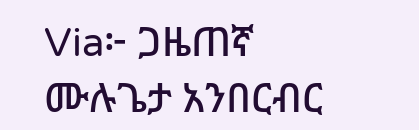Via፦ ጋዜጠኛ ሙሉጌታ አንበርብር